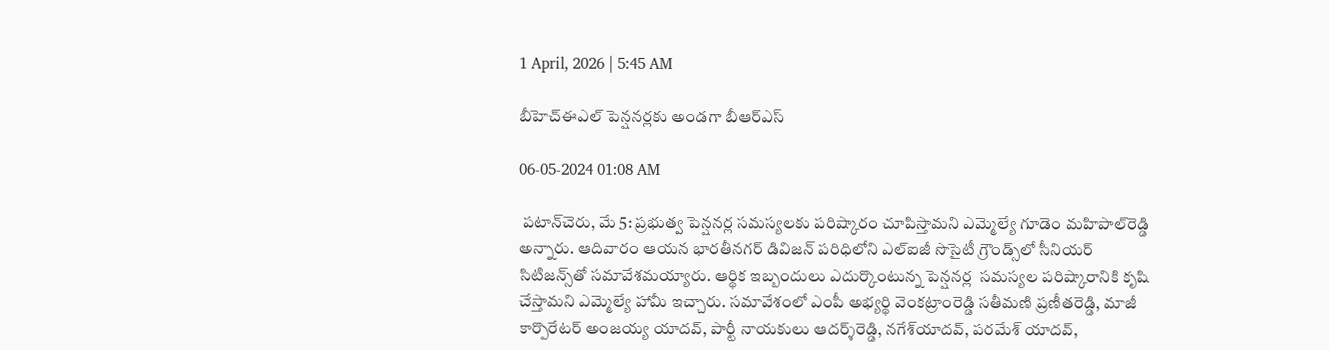1 April, 2026 | 5:45 AM

బీహెచ్‌ఈఎల్ పెన్షనర్లకు అండగా బీఆర్‌ఎస్

06-05-2024 01:08 AM

 పటాన్‌చెరు, మే 5: ప్రభుత్వ పెన్షనర్ల సమస్యలకు పరిష్కారం చూపిస్తామని ఎమ్మెల్యే గూడెం మహిపాల్‌రెడ్డి అన్నారు. ఆదివారం ఆయన భారతీనగర్ డివిజన్ పరిధిలోని ఎల్‌ఐజీ సొసైటీ గ్రౌండ్స్‌లో సీనియర్ సిటిజన్స్‌తో సమావేశమయ్యారు. ఆర్థిక ఇబ్బందులు ఎదుర్కొంటున్న పెన్షనర్ల  సమస్యల పరిష్కారానికి కృషి చేస్తామని ఎమ్మెల్యే హామీ ఇచ్చారు. సమావేశంలో ఎంపీ అభ్యర్థి వెంకట్రాంరెడ్డి సతీమణి ప్రణీతరెడ్డి, మాజీ కార్పొరేటర్ అంజయ్య యాదవ్, పార్టీ నాయకులు ఆదర్శ్‌రెడ్డి, నగేశ్‌యాదవ్, పరమేశ్ యాదవ్,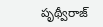పృథ్వీరాజ్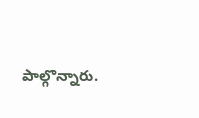పాల్గొన్నారు.